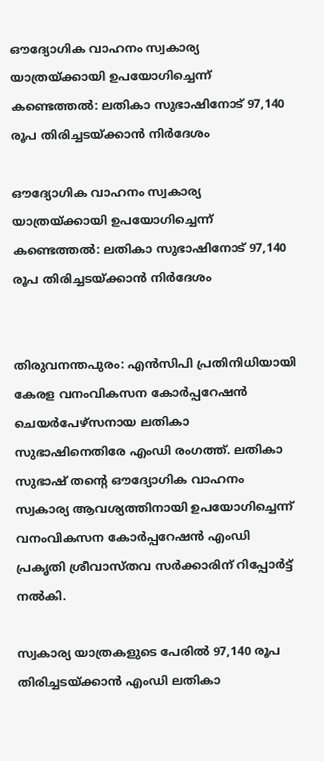ഔദ്യോഗിക വാഹനം സ്വകാര്യ യാത്രയ്ക്കായി ഉപയോഗിച്ചെന്ന് കണ്ടെത്തല്‍: ലതികാ സുഭാഷിനോട് 97,140 രൂപ തിരിച്ചടയ്ക്കാന്‍ നിര്‍ദേശം

ഔദ്യോഗിക വാഹനം സ്വകാര്യ യാത്രയ്ക്കായി ഉപയോഗിച്ചെന്ന് കണ്ടെത്തല്‍: ലതികാ സുഭാഷിനോട് 97,140 രൂപ തിരിച്ചടയ്ക്കാന്‍ നിര്‍ദേശം


തിരുവനന്തപുരം: എന്‍സിപി പ്രതിനിധിയായി കേരള വനംവികസന കോര്‍പ്പറേഷന്‍ ചെയര്‍പേഴ്സനായ ലതികാ സുഭാഷിനെതിരേ എംഡി രംഗത്ത്. ലതികാ സുഭാഷ് തന്റെ ഔദ്യോഗിക വാഹനം സ്വകാര്യ ആവശ്യത്തിനായി ഉപയോഗിച്ചെന്ന് വനംവികസന കോര്‍പ്പറേഷന്‍ എംഡി പ്രകൃതി ശ്രീവാസ്തവ സര്‍ക്കാരിന് റിപ്പോര്‍ട്ട് നല്‍കി.

സ്വകാര്യ യാത്രകളുടെ പേരില്‍ 97,140 രൂപ തിരിച്ചടയ്ക്കാന്‍ എംഡി ലതികാ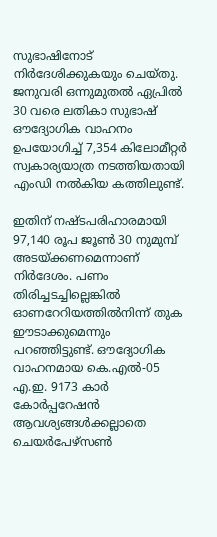സുഭാഷിനോട് നിര്‍ദേശിക്കുകയും ചെയ്തു. ജനുവരി ഒന്നുമുതല്‍ ഏപ്രില്‍ 30 വരെ ലതികാ സുഭാഷ് ഔദ്യോഗിക വാഹനം ഉപയോഗിച്ച് 7,354 കിലോമീറ്റര്‍ സ്വകാര്യയാത്ര നടത്തിയതായി എംഡി നല്‍കിയ കത്തിലുണ്ട്.

ഇതിന് നഷ്ടപരിഹാരമായി 97,140 രൂപ ജൂണ്‍ 30 നുമുമ്പ് അടയ്ക്കണമെന്നാണ് നിര്‍ദേശം. പണം തിരിച്ചടച്ചില്ലെങ്കില്‍ ഓണറേറിയത്തില്‍നിന്ന് തുക ഈടാക്കുമെന്നും പറഞ്ഞിട്ടുണ്ട്. ഔദ്യോഗിക വാഹനമായ കെ.എല്‍-05 എ.ഇ. 9173 കാര്‍ കോര്‍പ്പറേഷന്‍ ആവശ്യങ്ങള്‍ക്കല്ലാതെ ചെയര്‍പേഴ്സണ്‍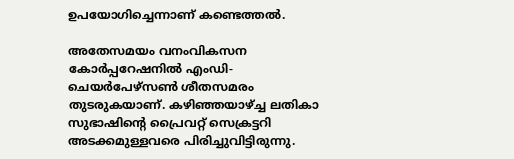ഉപയോഗിച്ചെന്നാണ് കണ്ടെത്തല്‍.

അതേസമയം വനംവികസന കോര്‍പ്പറേഷനില്‍ എംഡി-ചെയര്‍പേഴ്‌സണ്‍ ശീതസമരം തുടരുകയാണ്. കഴിഞ്ഞയാഴ്ച്ച ലതികാ സുഭാഷിന്റെ പ്രൈവറ്റ് സെക്രട്ടറി അടക്കമുള്ളവരെ പിരിച്ചുവിട്ടിരുന്നു.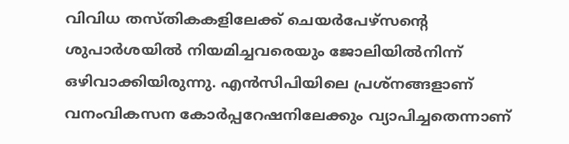വിവിധ തസ്തികകളിലേക്ക് ചെയര്‍പേഴ്സന്റെ ശുപാര്‍ശയില്‍ നിയമിച്ചവരെയും ജോലിയില്‍നിന്ന് ഒഴിവാക്കിയിരുന്നു. എന്‍സിപിയിലെ പ്രശ്‌നങ്ങളാണ് വനംവികസന കോര്‍പ്പറേഷനിലേക്കും വ്യാപിച്ചതെന്നാണ്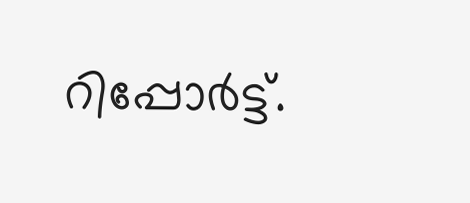റിപ്പോര്‍ട്ട്.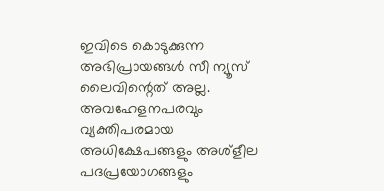ഇവിടെ കൊടുക്കുന്ന അഭിപ്രായങ്ങള്‍ സീ ന്യൂസ് ലൈവിന്റെത് അല്ല. അവഹേളനപരവും വ്യക്തിപരമായ അധിക്ഷേപങ്ങളും അശ്‌ളീല പദപ്രയോഗങ്ങളും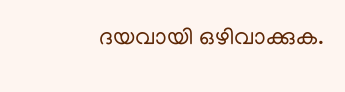ദയവായി ഒഴിവാക്കുക.